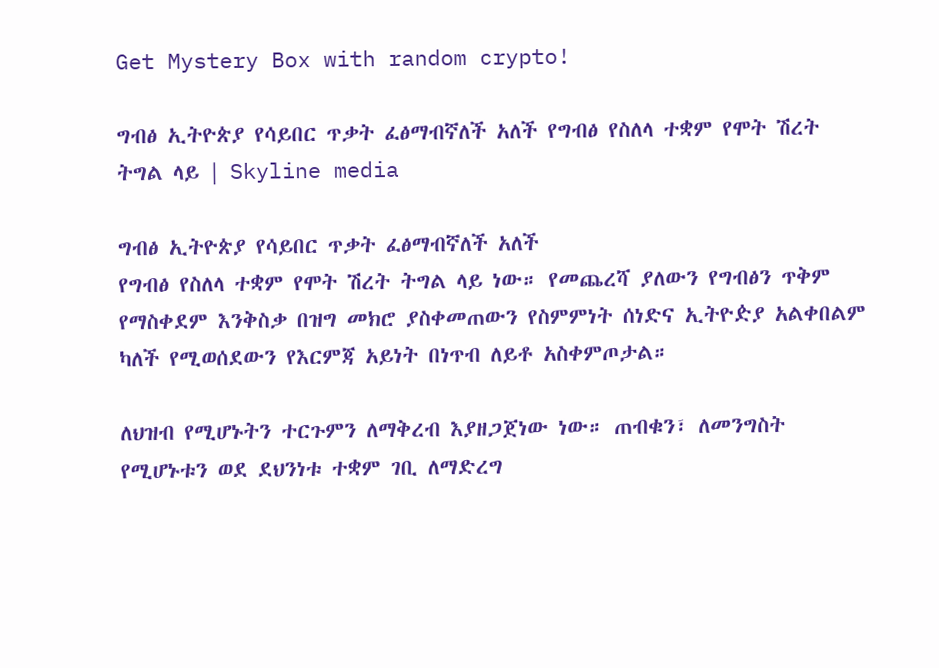Get Mystery Box with random crypto!

ግብፅ ኢትዮጵያ የሳይበር ጥቃት ፈፅማብኛለች አለች የግብፅ የስለላ ተቋም የሞት ሽረት ትግል ላይ | Skyline media

ግብፅ ኢትዮጵያ የሳይበር ጥቃት ፈፅማብኛለች አለች
የግብፅ የስለላ ተቋም የሞት ሽረት ትግል ላይ ነው። የመጨረሻ ያለውን የግብፅን ጥቅም የማስቀደም እንቅስቃ በዝግ መክሮ ያስቀመጠውን የስምምነት ሰነድና ኢትዮዽያ አልቀበልም ካለች የሚወሰደውን የእርምጃ አይነት በነጥብ ለይቶ አስቀምጦታል።

ለህዝብ የሚሆኑትን ተርጉምን ለማቅረብ እያዘጋጀነው ነው። ጠብቁን፣ ለመንግስት የሚሆኑቱን ወደ ደህንነቱ ተቋም ገቢ ለማድረግ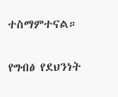ተስማምተናል።

የግብፅ የደህንነት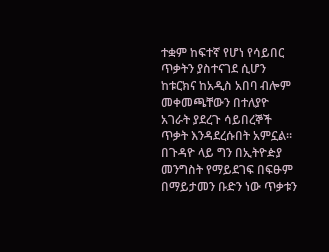ተቋም ከፍተኛ የሆነ የሳይበር ጥቃትን ያስተናገደ ሲሆን ከቱርክና ከአዲስ አበባ ብሎም መቀመጫቸውን በተለያዮ አገራት ያደረጉ ሳይበረኞች ጥቃት እንዳደረሱበት አምኗል። በጉዳዮ ላይ ግን በኢትዮዽያ መንግስት የማይደገፍ በፍፁም በማይታመን ቡድን ነው ጥቃቱን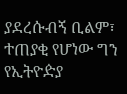ያደረሱብኝ ቢልም፣ ተጠያቂ የሆነው ግን የኢትዮዽያ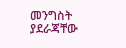መንግስት ያደራጃቸው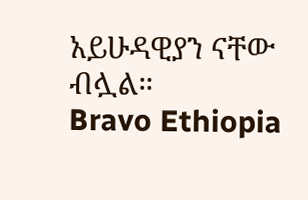አይሁዳዊያን ናቸው ብሏል።
Bravo Ethiopia